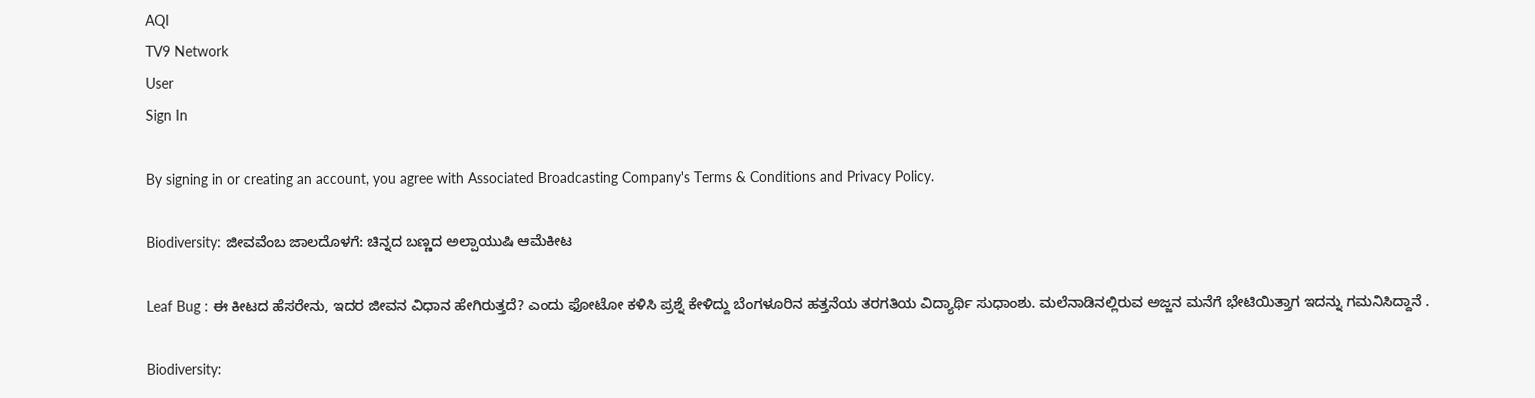AQI
TV9 Network
User
Sign In

By signing in or creating an account, you agree with Associated Broadcasting Company's Terms & Conditions and Privacy Policy.

Biodiversity: ಜೀವವೆಂಬ ಜಾಲದೊಳಗೆ: ಚಿನ್ನದ ಬಣ್ಣದ ಅಲ್ಪಾಯುಷಿ ಆಮೆಕೀಟ

Leaf Bug : ಈ ಕೀಟದ ಹೆಸರೇನು, ಇದರ ಜೀವನ ವಿಧಾನ ಹೇಗಿರುತ್ತದೆ? ಎಂದು ಫೋಟೋ ಕಳಿಸಿ ಪ್ರಶ್ನೆ ಕೇಳಿದ್ದು ಬೆಂಗಳೂರಿನ ಹತ್ತನೆಯ ತರಗತಿಯ ವಿದ್ಯಾರ್ಥಿ ಸುಧಾಂಶು. ಮಲೆನಾಡಿನಲ್ಲಿರುವ ಅಜ್ಜನ ಮನೆಗೆ ಭೇಟಿಯಿತ್ತಾಗ ಇದನ್ನು ಗಮನಿಸಿದ್ದಾನೆ .

Biodiversity: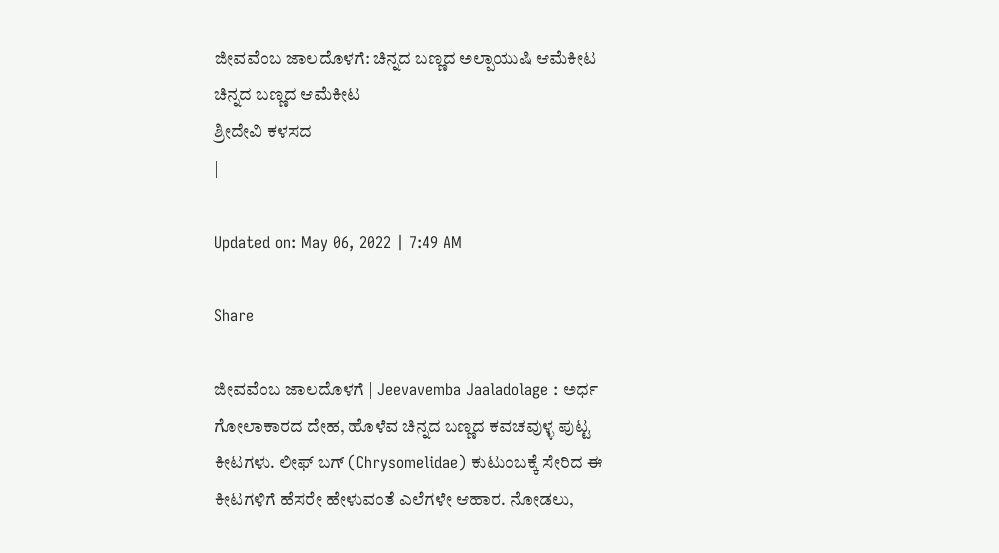ಜೀವವೆಂಬ ಜಾಲದೊಳಗೆ: ಚಿನ್ನದ ಬಣ್ಣದ ಅಲ್ಪಾಯುಷಿ ಆಮೆಕೀಟ
ಚಿನ್ನದ ಬಣ್ಣದ ಆಮೆಕೀಟ
ಶ್ರೀದೇವಿ ಕಳಸದ
|

Updated on: May 06, 2022 | 7:49 AM

Share

ಜೀವವೆಂಬ ಜಾಲದೊಳಗೆ | Jeevavemba Jaaladolage : ಅರ್ಧ ಗೋಲಾಕಾರದ ದೇಹ, ಹೊಳೆವ ಚಿನ್ನದ ಬಣ್ಣದ ಕವಚವುಳ್ಳ ಪುಟ್ಟ ಕೀಟಗಳು. ಲೀಫ್ ಬಗ್ (Chrysomelidae) ಕುಟುಂಬಕ್ಕೆ ಸೇರಿದ ಈ ಕೀಟಗಳಿಗೆ ಹೆಸರೇ ಹೇಳುವಂತೆ ಎಲೆಗಳೇ ಆಹಾರ. ನೋಡಲು,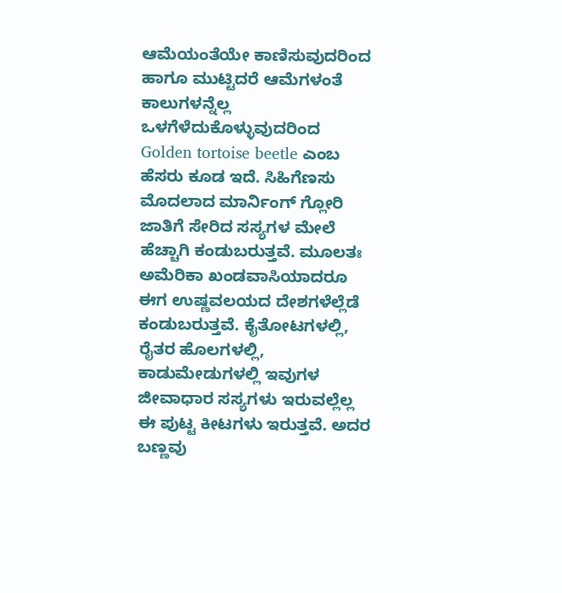ಆಮೆಯಂತೆಯೇ ಕಾಣಿಸುವುದರಿಂದ ಹಾಗೂ ಮುಟ್ಟಿದರೆ ಆಮೆಗಳಂತೆ ಕಾಲುಗಳನ್ನೆಲ್ಲ ಒಳಗೆಳೆದುಕೊಳ್ಳುವುದರಿಂದ Golden tortoise beetle ಎಂಬ ಹೆಸರು ಕೂಡ ಇದೆ. ಸಿಹಿಗೆಣಸು ಮೊದಲಾದ ಮಾರ್ನಿಂಗ್ ಗ್ಲೋರಿ ಜಾತಿಗೆ ಸೇರಿದ ಸಸ್ಯಗಳ ಮೇಲೆ ಹೆಚ್ಚಾಗಿ ಕಂಡುಬರುತ್ತವೆ. ಮೂಲತಃ ಅಮೆರಿಕಾ ಖಂಡವಾಸಿಯಾದರೂ ಈಗ ಉಷ್ಣವಲಯದ ದೇಶಗಳೆಲ್ಲೆಡೆ ಕಂಡುಬರುತ್ತವೆ. ಕೈತೋಟಗಳಲ್ಲಿ, ರೈತರ ಹೊಲಗಳಲ್ಲಿ, ಕಾಡುಮೇಡುಗಳಲ್ಲಿ ಇವುಗಳ ಜೀವಾಧಾರ ಸಸ್ಯಗಳು ಇರುವಲ್ಲೆಲ್ಲ ಈ ಪುಟ್ಟ ಕೀಟಗಳು ಇರುತ್ತವೆ. ಅದರ ಬಣ್ಣವು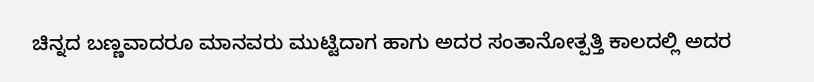ಚಿನ್ನದ ಬಣ್ಣವಾದರೂ ಮಾನವರು ಮುಟ್ಟಿದಾಗ ಹಾಗು ಅದರ ಸಂತಾನೋತ್ಪತ್ತಿ ಕಾಲದಲ್ಲಿ ಅದರ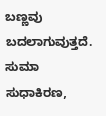ಬಣ್ಣವು ಬದಲಾಗುವುತ್ತದೆ. ಸುಮಾ ಸುಧಾಕಿರಣ,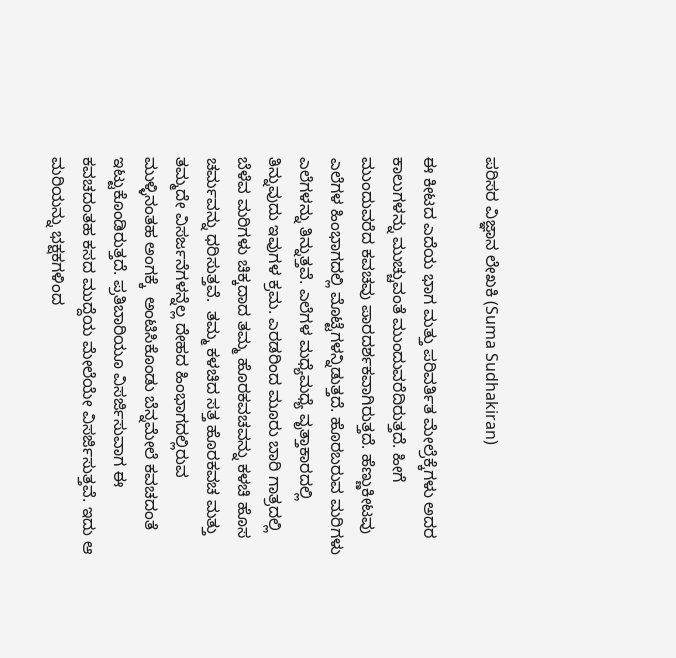ಪರಿಸರ ವಿಜ್ಞಾನ ಲೇಖಕಿ (Suma Sudhakiran)

ಈ ಕೀಟದ ಎದೆಯ ಭಾಗ ಮತ್ತು ಪರಿವರ್ತಿತ ಮೇಲ್ರೆಕ್ಕೆಗಳು ಅದರ ಕಾಲುಗಳನ್ನು ಮುಚ್ಚುವಂತೆ ಮುಂದುವರೆದಿರುತ್ತದೆ. ಹೀಗೆ ಮುಂದುವರೆದ ಕವಚವು ಪಾರದರ್ಶಕವಾಗಿರುತ್ತದೆ. ಹೆಣ್ಣುಕೀಟವು ಎಲೆಗಳ ಹಿಂಭಾಗದಲ್ಲಿ ಮೊಟ್ಟೆಗಳನ್ನಿಡುತ್ತದೆ. ಹೊರಬರುವ ಮರಿಗಳು ಎಲೆಗಳನ್ನು ತಿನ್ನುತ್ತವೆ. ಎಲೆಗಳ ಮಧ್ಯೆಮಧ್ಯೆ ವೃತ್ತಾಕಾರದಲ್ಲಿ ತಿನ್ನುವುದು ಇವುಗಳ ಕ್ರಮ. ಎರಡರಿಂದ ಮೂರು ಬಾರಿ ಗಾತ್ರದಲ್ಲಿ ಬೆಳೆವ ಮರಿಗಳು ಚಿಕ್ಕದಾದ ತಮ್ಮ ಹೊರಕವಚವನ್ನು ಕಳಚಿ ಹೊಸ ಚರ್ಮವನ್ನು ಧರಿಸುತ್ತವೆ.  ತಮ್ಮ ಕಳಚಿದ ಸತ್ತ ಹೊರಕವಚ ಮತ್ತು ತಮ್ಮದೇ ವಿಸರ್ಜನೆಗಳನ್ನೆಲ್ಲ ದೇಹದ ಹಿಂಭಾಗದಲ್ಲಿರುವ ಮುಳ್ಳಿನಂತಹ ಅಂಗಕ್ಕೆ  ಅಂಟಿಸಿಕೊಂಡು ಬೆನ್ನಮೇಲೆ ಕವಚದಂತೆ ಇಟ್ಟುಕೊಂಡಿರುತ್ತದೆ. ಪ್ರತಿಬಾರಿಯೂ ವಿಸರ್ಜಿಸುವಾಗ ಈ ಕವಚದಂತಹ ಕಸದ ಮುದ್ದೆಯ ಮೇಲೆಯೇ ವಿಸರ್ಜಿಸುತ್ತವೆ. ಇದು ಆ ಮರಿಯನ್ನು ಭಕ್ಷಕಗಳಿಂದ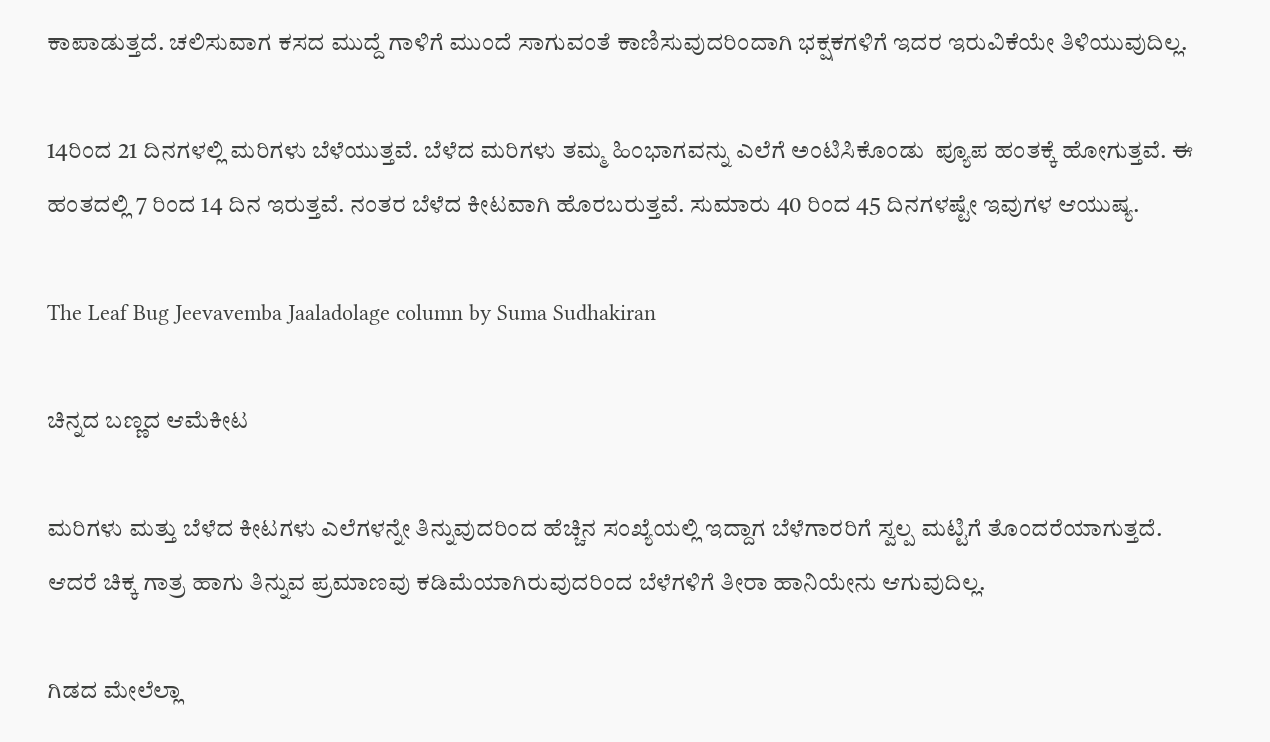ಕಾಪಾಡುತ್ತದೆ. ಚಲಿಸುವಾಗ ಕಸದ ಮುದ್ದೆ ಗಾಳಿಗೆ ಮುಂದೆ ಸಾಗುವಂತೆ ಕಾಣಿಸುವುದರಿಂದಾಗಿ ಭಕ್ಷಕಗಳಿಗೆ ಇದರ ಇರುವಿಕೆಯೇ ತಿಳಿಯುವುದಿಲ್ಲ.

14ರಿಂದ 21 ದಿನಗಳಲ್ಲಿ ಮರಿಗಳು ಬೆಳೆಯುತ್ತವೆ. ಬೆಳೆದ ಮರಿಗಳು ತಮ್ಮ ಹಿಂಭಾಗವನ್ನು ಎಲೆಗೆ ಅಂಟಿಸಿಕೊಂಡು  ಪ್ಯೂಪ ಹಂತಕ್ಕೆ ಹೋಗುತ್ತವೆ. ಈ ಹಂತದಲ್ಲಿ 7 ರಿಂದ 14 ದಿನ ಇರುತ್ತವೆ. ನಂತರ ಬೆಳೆದ ಕೀಟವಾಗಿ ಹೊರಬರುತ್ತವೆ. ಸುಮಾರು 40 ರಿಂದ 45 ದಿನಗಳಷ್ಟೇ ಇವುಗಳ ಆಯುಷ್ಯ.

The Leaf Bug Jeevavemba Jaaladolage column by Suma Sudhakiran

ಚಿನ್ನದ ಬಣ್ಣದ ಆಮೆಕೀಟ

ಮರಿಗಳು ಮತ್ತು ಬೆಳೆದ ಕೀಟಗಳು ಎಲೆಗಳನ್ನೇ ತಿನ್ನುವುದರಿಂದ ಹೆಚ್ಚಿನ ಸಂಖ್ಯೆಯಲ್ಲಿ ಇದ್ದಾಗ ಬೆಳೆಗಾರರಿಗೆ ಸ್ವಲ್ಪ ಮಟ್ಟಿಗೆ ತೊಂದರೆಯಾಗುತ್ತದೆ. ಆದರೆ ಚಿಕ್ಕ ಗಾತ್ರ ಹಾಗು ತಿನ್ನುವ ಪ್ರಮಾಣವು ಕಡಿಮೆಯಾಗಿರುವುದರಿಂದ ಬೆಳೆಗಳಿಗೆ ತೀರಾ ಹಾನಿಯೇನು ಆಗುವುದಿಲ್ಲ.

ಗಿಡದ ಮೇಲೆಲ್ಲಾ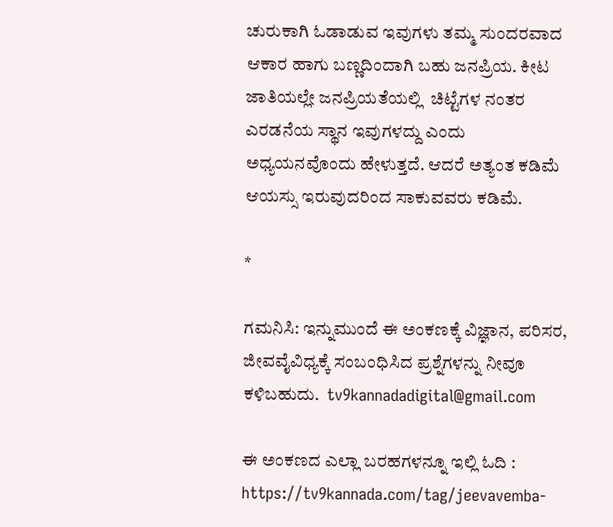ಚುರುಕಾಗಿ ಓಡಾಡುವ ಇವುಗಳು ತಮ್ಮ ಸುಂದರವಾದ ಆಕಾರ ಹಾಗು ಬಣ್ಣದಿಂದಾಗಿ ಬಹು ಜನಪ್ರಿಯ. ಕೀಟ ಜಾತಿಯಲ್ಲೇ ಜನಪ್ರಿಯತೆಯಲ್ಲಿ  ಚಿಟ್ಟೆಗಳ ನಂತರ ಎರಡನೆಯ ಸ್ಥಾನ ಇವುಗಳದ್ದು ಎಂದು ಅಧ್ಯಯನವೊಂದು ಹೇಳುತ್ತದೆ. ಆದರೆ ಅತ್ಯಂತ ಕಡಿಮೆ ಆಯಸ್ಸು ಇರುವುದರಿಂದ ಸಾಕುವವರು ಕಡಿಮೆ.

*

ಗಮನಿಸಿ: ಇನ್ನುಮುಂದೆ ಈ ಅಂಕಣಕ್ಕೆ ವಿಜ್ಞಾನ, ಪರಿಸರ, ಜೀವವೈವಿಧ್ಯಕ್ಕೆ ಸಂಬಂಧಿಸಿದ ಪ್ರಶ್ನೆಗಳನ್ನು ನೀವೂ ಕಳಿಬಹುದು.  tv9kannadadigital@gmail.com

ಈ ಅಂಕಣದ ಎಲ್ಲಾ ಬರಹಗಳನ್ನೂ ಇಲ್ಲಿ ಓದಿ : https://tv9kannada.com/tag/jeevavemba-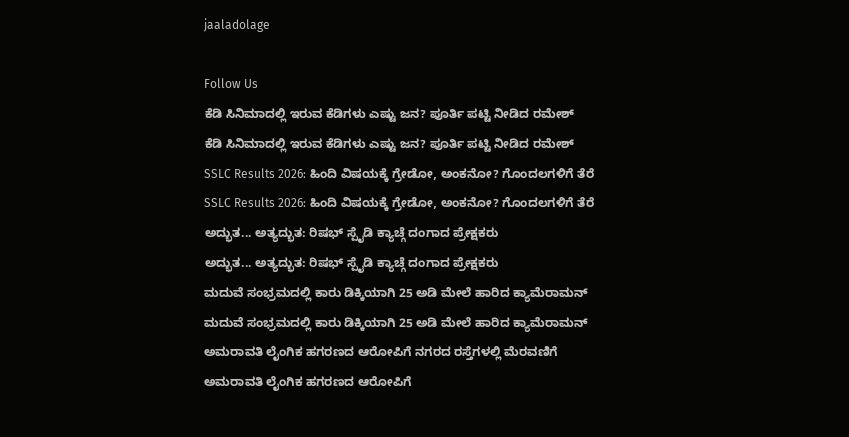jaaladolage

Follow Us
ಕೆಡಿ ಸಿನಿಮಾದಲ್ಲಿ ಇರುವ ಕೆಡಿಗಳು ಎಷ್ಟು ಜನ? ಪೂರ್ತಿ ಪಟ್ಟಿ ನೀಡಿದ ರಮೇಶ್
ಕೆಡಿ ಸಿನಿಮಾದಲ್ಲಿ ಇರುವ ಕೆಡಿಗಳು ಎಷ್ಟು ಜನ? ಪೂರ್ತಿ ಪಟ್ಟಿ ನೀಡಿದ ರಮೇಶ್
SSLC Results 2026: ಹಿಂದಿ ವಿಷಯಕ್ಕೆ ಗ್ರೇಡೋ, ಅಂಕನೋ? ಗೊಂದಲಗಳಿಗೆ ತೆರೆ
SSLC Results 2026: ಹಿಂದಿ ವಿಷಯಕ್ಕೆ ಗ್ರೇಡೋ, ಅಂಕನೋ? ಗೊಂದಲಗಳಿಗೆ ತೆರೆ
ಅದ್ಭುತ... ಅತ್ಯದ್ಭುತ: ರಿಷಭ್ ಸ್ಪೈಡಿ ಕ್ಯಾಚ್ಗೆ ದಂಗಾದ ಪ್ರೇಕ್ಷಕರು
ಅದ್ಭುತ... ಅತ್ಯದ್ಭುತ: ರಿಷಭ್ ಸ್ಪೈಡಿ ಕ್ಯಾಚ್ಗೆ ದಂಗಾದ ಪ್ರೇಕ್ಷಕರು
ಮದುವೆ ಸಂಭ್ರಮದಲ್ಲಿ ಕಾರು ಡಿಕ್ಕಿಯಾಗಿ 25 ಅಡಿ ಮೇಲೆ ಹಾರಿದ ಕ್ಯಾಮೆರಾಮನ್
ಮದುವೆ ಸಂಭ್ರಮದಲ್ಲಿ ಕಾರು ಡಿಕ್ಕಿಯಾಗಿ 25 ಅಡಿ ಮೇಲೆ ಹಾರಿದ ಕ್ಯಾಮೆರಾಮನ್
ಅಮರಾವತಿ ಲೈಂಗಿಕ ಹಗರಣದ ಆರೋಪಿಗೆ ನಗರದ ರಸ್ತೆಗಳಲ್ಲಿ ಮೆರವಣಿಗೆ
ಅಮರಾವತಿ ಲೈಂಗಿಕ ಹಗರಣದ ಆರೋಪಿಗೆ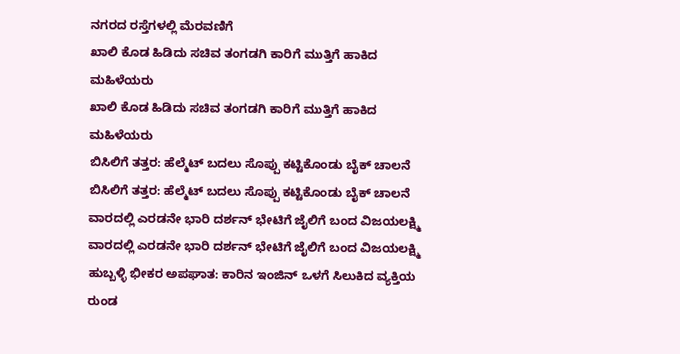ನಗರದ ರಸ್ತೆಗಳಲ್ಲಿ ಮೆರವಣಿಗೆ
ಖಾಲಿ ಕೊಡ ಹಿಡಿದು ಸಚಿವ ತಂಗಡಗಿ ಕಾರಿಗೆ ಮುತ್ತಿಗೆ ಹಾಕಿದ ಮಹಿಳೆಯರು
ಖಾಲಿ ಕೊಡ ಹಿಡಿದು ಸಚಿವ ತಂಗಡಗಿ ಕಾರಿಗೆ ಮುತ್ತಿಗೆ ಹಾಕಿದ ಮಹಿಳೆಯರು
ಬಿಸಿಲಿಗೆ ತತ್ತರ: ಹೆಲ್ಮೆಟ್ ಬದಲು ಸೊಪ್ಪು ಕಟ್ಟಿಕೊಂಡು ಬೈಕ್ ಚಾಲನೆ
ಬಿಸಿಲಿಗೆ ತತ್ತರ: ಹೆಲ್ಮೆಟ್ ಬದಲು ಸೊಪ್ಪು ಕಟ್ಟಿಕೊಂಡು ಬೈಕ್ ಚಾಲನೆ
ವಾರದಲ್ಲಿ ಎರಡನೇ ಭಾರಿ ದರ್ಶನ್ ಭೇಟಿಗೆ ಜೈಲಿಗೆ ಬಂದ ವಿಜಯಲಕ್ಷ್ಮಿ
ವಾರದಲ್ಲಿ ಎರಡನೇ ಭಾರಿ ದರ್ಶನ್ ಭೇಟಿಗೆ ಜೈಲಿಗೆ ಬಂದ ವಿಜಯಲಕ್ಷ್ಮಿ
ಹುಬ್ಬಳ್ಳಿ ಭೀಕರ ಅಪಘಾತ: ಕಾರಿನ ಇಂಜಿನ್ ಒಳಗೆ ಸಿಲುಕಿದ ವ್ಯಕ್ತಿಯ ರುಂಡ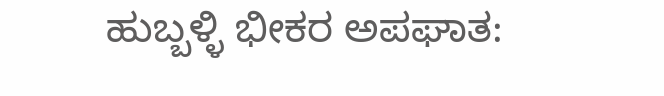ಹುಬ್ಬಳ್ಳಿ ಭೀಕರ ಅಪಘಾತ: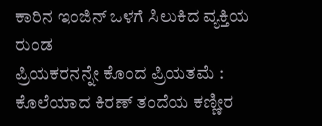ಕಾರಿನ ಇಂಜಿನ್ ಒಳಗೆ ಸಿಲುಕಿದ ವ್ಯಕ್ತಿಯ ರುಂಡ
ಪ್ರಿಯಕರನನ್ನೇ ಕೊಂದ ಪ್ರಿಯತಮೆ : ಕೊಲೆಯಾದ ಕಿರಣ್ ತಂದೆಯ ಕಣ್ಣೀರ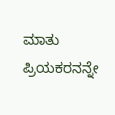ಮಾತು
ಪ್ರಿಯಕರನನ್ನೇ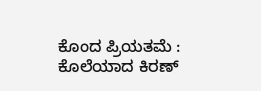ಕೊಂದ ಪ್ರಿಯತಮೆ : ಕೊಲೆಯಾದ ಕಿರಣ್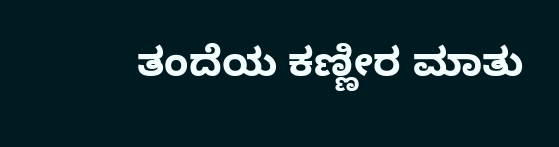ತಂದೆಯ ಕಣ್ಣೀರ ಮಾತು